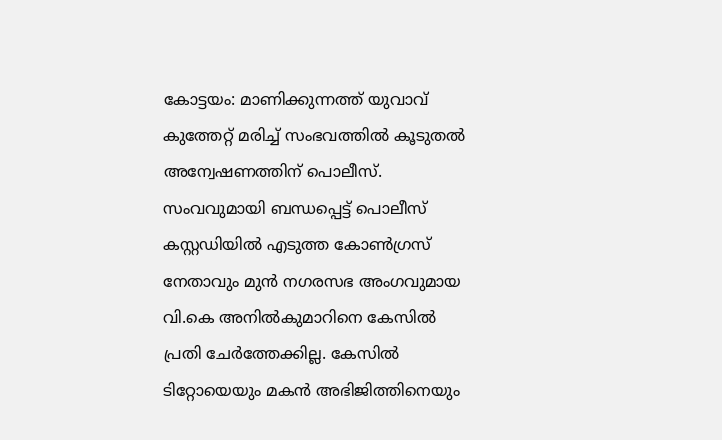കോട്ടയം: മാണിക്കുന്നത്ത് യുവാവ് കുത്തേറ്റ് മരിച്ച് സംഭവത്തിൽ കൂടുതൽ അന്വേഷണത്തിന് പൊലീസ്. സംവവുമായി ബന്ധപ്പെട്ട് പൊലീസ് കസ്റ്റഡിയിൽ എടുത്ത കോൺഗ്രസ് നേതാവും മുൻ നഗരസഭ അംഗവുമായ വി.കെ അനിൽകുമാറിനെ കേസിൽ പ്രതി ചേർത്തേക്കില്ല. കേസിൽ ടിറ്റോയെയും മകൻ അഭിജിത്തിനെയും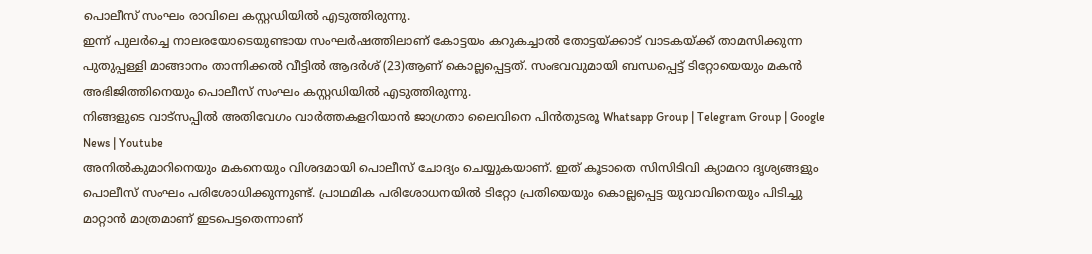പൊലീസ് സംഘം രാവിലെ കസ്റ്റഡിയിൽ എടുത്തിരുന്നു.
ഇന്ന് പുലർച്ചെ നാലരയോടെയുണ്ടായ സംഘർഷത്തിലാണ് കോട്ടയം കറുകച്ചാൽ തോട്ടയ്ക്കാട് വാടകയ്ക്ക് താമസിക്കുന്ന പുതുപ്പള്ളി മാങ്ങാനം താന്നിക്കൽ വീട്ടിൽ ആദർശ് (23)ആണ് കൊല്ലപ്പെട്ടത്. സംഭവവുമായി ബന്ധപ്പെട്ട് ടിറ്റോയെയും മകൻ അഭിജിത്തിനെയും പൊലീസ് സംഘം കസ്റ്റഡിയിൽ എടുത്തിരുന്നു.
നിങ്ങളുടെ വാട്സപ്പിൽ അതിവേഗം വാർത്തകളറിയാൻ ജാഗ്രതാ ലൈവിനെ പിൻതുടരൂ Whatsapp Group | Telegram Group | Google News | Youtube
അനിൽകുമാറിനെയും മകനെയും വിശദമായി പൊലീസ് ചോദ്യം ചെയ്യുകയാണ്. ഇത് കൂടാതെ സിസിടിവി ക്യാമറാ ദൃശ്യങ്ങളും പൊലീസ് സംഘം പരിശോധിക്കുന്നുണ്ട്. പ്രാഥമിക പരിശോധനയിൽ ടിറ്റോ പ്രതിയെയും കൊല്ലപ്പെട്ട യുവാവിനെയും പിടിച്ചു മാറ്റാൻ മാത്രമാണ് ഇടപെട്ടതെന്നാണ്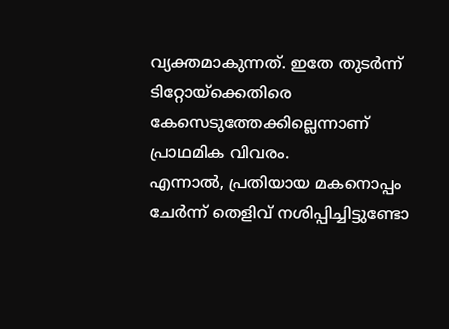വ്യക്തമാകുന്നത്. ഇതേ തുടർന്ന് ടിറ്റോയ്ക്കെതിരെ കേസെടുത്തേക്കില്ലെന്നാണ് പ്രാഥമിക വിവരം.
എന്നാൽ, പ്രതിയായ മകനൊപ്പം ചേർന്ന് തെളിവ് നശിപ്പിച്ചിട്ടുണ്ടോ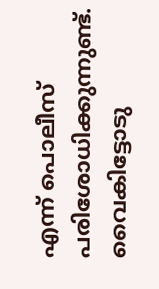എന്ന് പൊലീസ് പരിശോധിക്കുന്നുണ്ട്. വൈകിട്ടോടു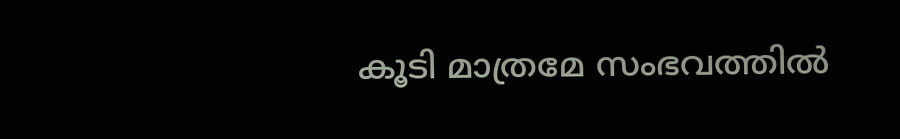കൂടി മാത്രമേ സംഭവത്തിൽ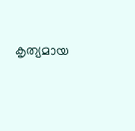കൃത്യമായ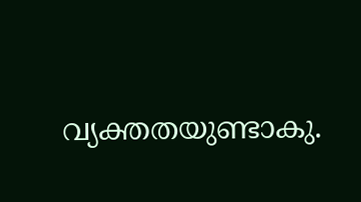വ്യക്തതയുണ്ടാകു.